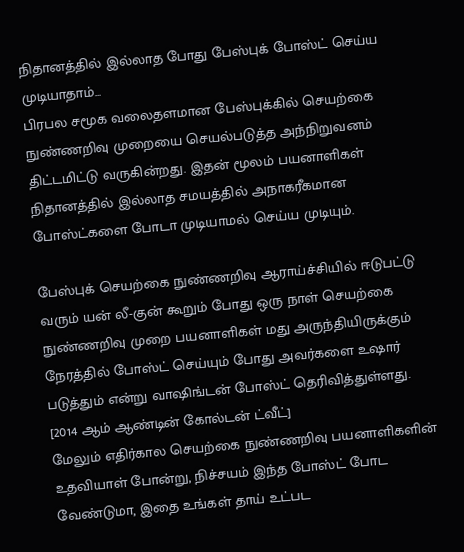நிதானத்தில் இல்லாத போது பேஸ்புக் போஸ்ட் செய்ய முடியாதாம்...
பிரபல சமூக வலைதளமான பேஸ்புக்கில் செயற்கை நுண்ணறிவு முறையை செயல்படுத்த அந்நிறுவனம் திட்டமிட்டு வருகின்றது. இதன் மூலம் பயனாளிகள் நிதானத்தில் இல்லாத சமயத்தில் அநாகரீகமான போஸ்ட்களை போடா முடியாமல் செய்ய முடியும்.

பேஸ்புக் செயற்கை நுண்ணறிவு ஆராய்ச்சியில் ஈடுபட்டு வரும் யன் லீ-குன் கூறும் போது ஒரு நாள் செயற்கை நுண்ணறிவு முறை பயனாளிகள் மது அருந்தியிருக்கும் நேரத்தில் போஸ்ட் செய்யும் போது அவர்களை உஷார் படுத்தும் என்று வாஷிங்டன் போஸ்ட் தெரிவித்துள்ளது.
[2014 ஆம் ஆண்டின் கோல்டன் ட்வீட்]
மேலும் எதிர்கால செயற்கை நுண்ணறிவு பயனாளிகளின் உதவியாள் போன்று, நிச்சயம் இந்த போஸ்ட் போட வேண்டுமா, இதை உங்கள் தாய் உட்பட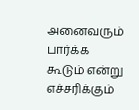அனைவரும் பார்க்க கூடும் என்று எச்சரிக்கும்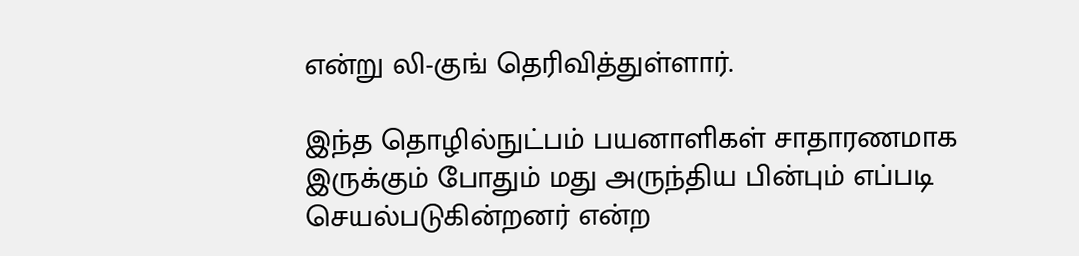என்று லி-குங் தெரிவித்துள்ளார்.

இந்த தொழில்நுட்பம் பயனாளிகள் சாதாரணமாக இருக்கும் போதும் மது அருந்திய பின்பும் எப்படி செயல்படுகின்றனர் என்ற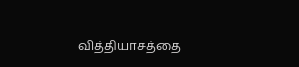வித்தியாசத்தை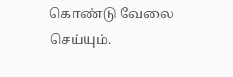கொண்டு வேலை செய்யும்.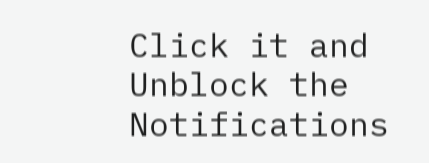Click it and Unblock the Notifications